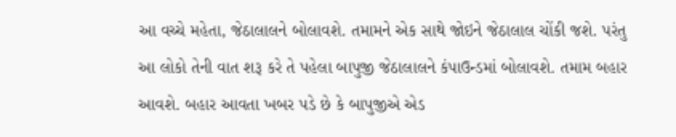આ વચ્ચે મહેતા, જેઠાલાલને બોલાવશે. તમામને એક સાથે જોઇને જેઠાલાલ ચોંકી જશે. પરંતુ આ લોકો તેની વાત શરૂ કરે તે પહેલા બાપુજી જેઠાલાલને કંપાઉન્ડમાં બોલાવશે. તમામ બહાર આવશે. બહાર આવતા ખબર પડે છે કે બાપુજીએ એડ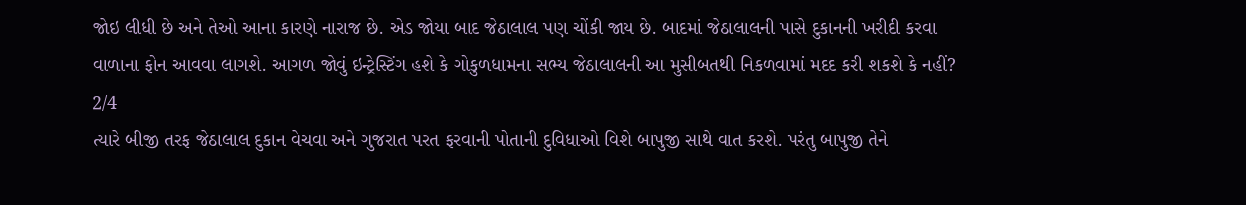જોઇ લીધી છે અને તેઓ આના કારણે નારાજ છે. એડ જોયા બાદ જેઠાલાલ પણ ચોંકી જાય છે. બાદમાં જેઠાલાલની પાસે દુકાનની ખરીદી કરવા વાળાના ફોન આવવા લાગશે. આગળ જોવું ઇન્ટ્રેસ્ટિંગ હશે કે ગોકુળધામના સભ્ય જેઠાલાલની આ મુસીબતથી નિકળવામાં મદદ કરી શકશે કે નહીં?
2/4
ત્યારે બીજી તરફ જેઠાલાલ દુકાન વેચવા અને ગુજરાત પરત ફરવાની પોતાની દુવિધાઓ વિશે બાપુજી સાથે વાત કરશે. પરંતુ બાપુજી તેને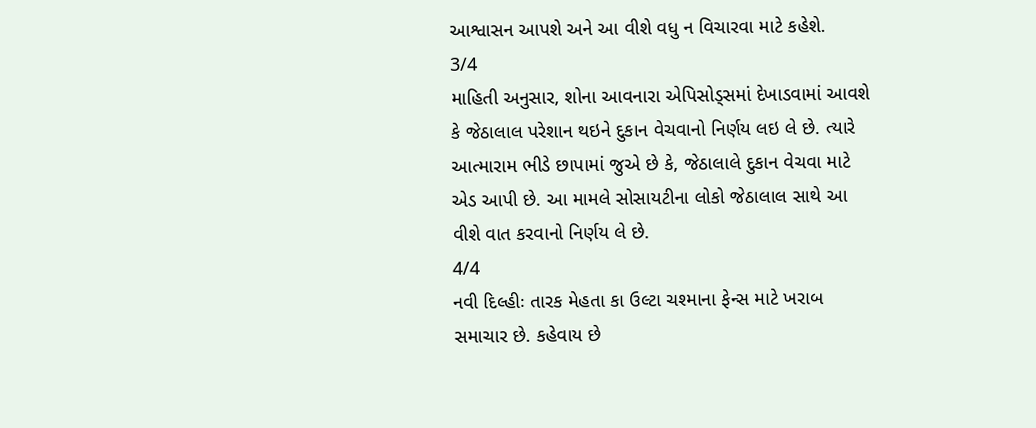આશ્વાસન આપશે અને આ વીશે વધુ ન વિચારવા માટે કહેશે.
3/4
માહિતી અનુસાર, શોના આવનારા એપિસોડ્સમાં દેખાડવામાં આવશે કે જેઠાલાલ પરેશાન થઇને દુકાન વેચવાનો નિર્ણય લઇ લે છે. ત્યારે આત્મારામ ભીડે છાપામાં જુએ છે કે, જેઠાલાલે દુકાન વેચવા માટે એડ આપી છે. આ મામલે સોસાયટીના લોકો જેઠાલાલ સાથે આ વીશે વાત કરવાનો નિર્ણય લે છે.
4/4
નવી દિલ્હીઃ તારક મેહતા કા ઉલ્ટા ચશ્માના ફેન્સ માટે ખરાબ સમાચાર છે. કહેવાય છે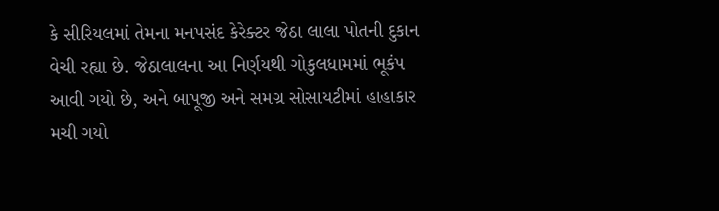કે સીરિયલમાં તેમના મનપસંદ કેરેક્ટર જેઠા લાલા પોતની દુકાન વેચી રહ્યા છે. જેઠાલાલના આ નિર્ણયથી ગોકુલધામમાં ભૂકંપ આવી ગયો છે, અને બાપૂજી અને સમગ્ર સોસાયટીમાં હાહાકાર મચી ગયો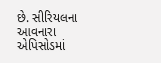છે. સીરિયલના આવનારા એપિસોડમાં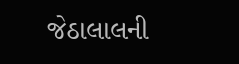જેઠાલાલની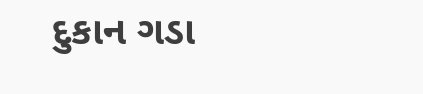દુકાન ગડા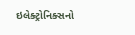ઇલેક્ટ્રોનિક્સનો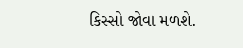કિસ્સો જોવા મળશે.